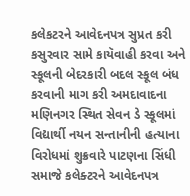કલેકટરને આવેદનપત્ર સુપ્રત કરી કસુરવાર સામે કાયૅવાહી કરવા અને સ્કૂલની બેદરકારી બદલ સ્કૂલ બંધ કરવાની માગ કરી અમદાવાદના મણિનગર સ્થિત સેવન ડે સ્કૂલમાં વિદ્યાર્થી નયન સન્તાનીની હત્યાના વિરોધમાં શુક્રવારે પાટણના સિંધી સમાજે કલેક્ટરને આવેદનપત્ર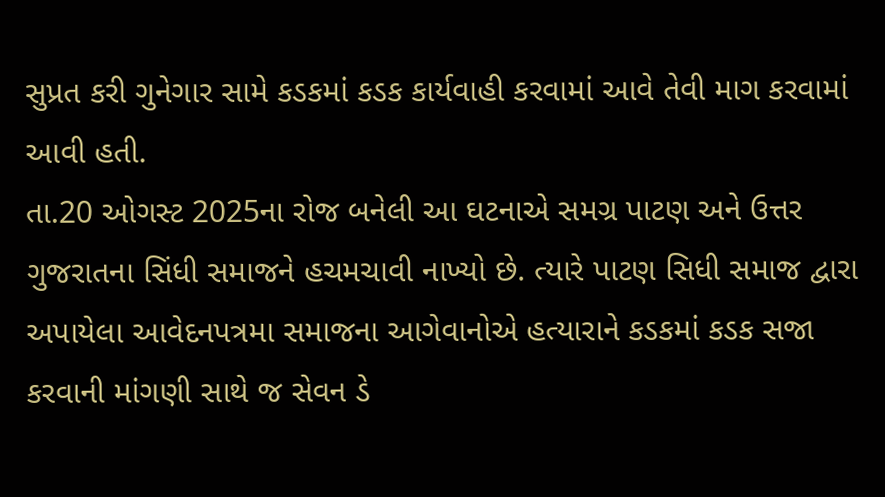સુપ્રત કરી ગુનેગાર સામે કડકમાં કડક કાર્યવાહી કરવામાં આવે તેવી માગ કરવામાં આવી હતી.
તા.20 ઓગસ્ટ 2025ના રોજ બનેલી આ ઘટનાએ સમગ્ર પાટણ અને ઉત્તર ગુજરાતના સિંધી સમાજને હચમચાવી નાખ્યો છે. ત્યારે પાટણ સિધી સમાજ દ્વારા અપાયેલા આવેદનપત્રમા સમાજના આગેવાનોએ હત્યારાને કડકમાં કડક સજા કરવાની માંગણી સાથે જ સેવન ડે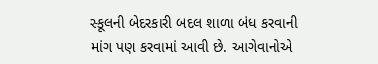સ્કૂલની બેદરકારી બદલ શાળા બંધ કરવાની માંગ પણ કરવામાં આવી છે. આગેવાનોએ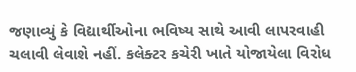જણાવ્યું કે વિદ્યાર્થીઓના ભવિષ્ય સાથે આવી લાપરવાહી ચલાવી લેવાશે નહીં. કલેક્ટર કચેરી ખાતે યોજાયેલા વિરોધ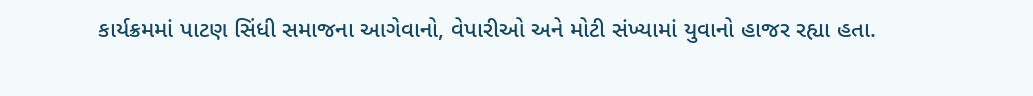કાર્યક્રમમાં પાટણ સિંધી સમાજના આગેવાનો, વેપારીઓ અને મોટી સંખ્યામાં યુવાનો હાજર રહ્યા હતા.